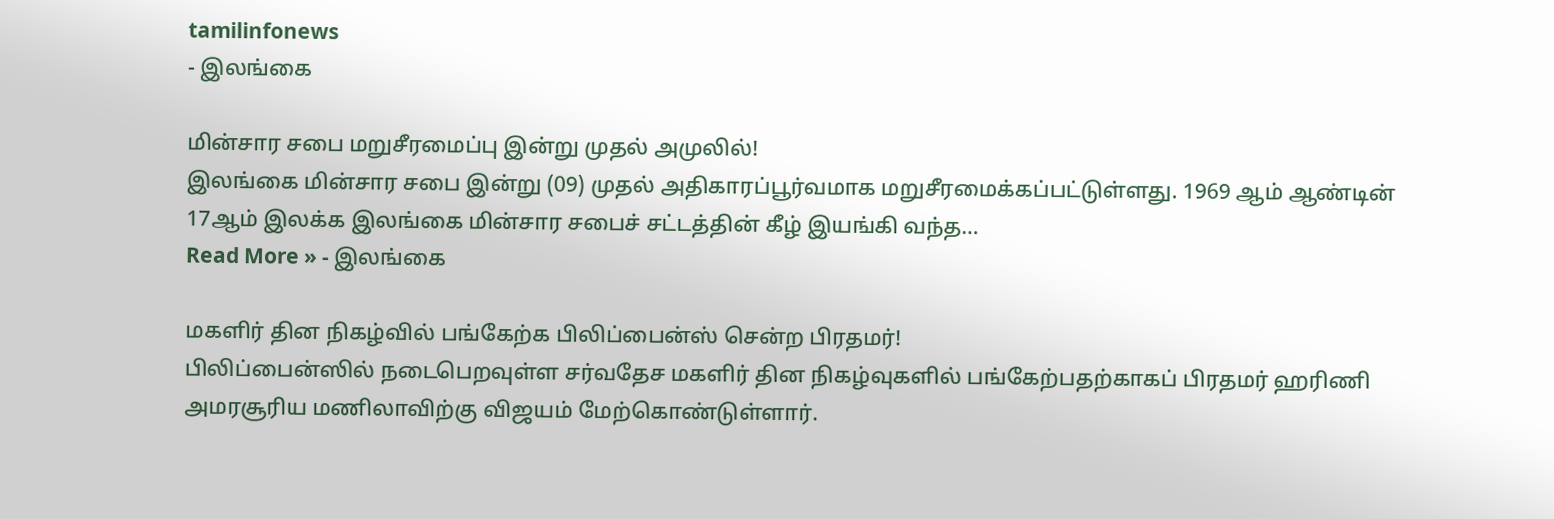tamilinfonews
- இலங்கை

மின்சார சபை மறுசீரமைப்பு இன்று முதல் அமுலில்!
இலங்கை மின்சார சபை இன்று (09) முதல் அதிகாரப்பூர்வமாக மறுசீரமைக்கப்பட்டுள்ளது. 1969 ஆம் ஆண்டின் 17ஆம் இலக்க இலங்கை மின்சார சபைச் சட்டத்தின் கீழ் இயங்கி வந்த…
Read More » - இலங்கை

மகளிர் தின நிகழ்வில் பங்கேற்க பிலிப்பைன்ஸ் சென்ற பிரதமர்!
பிலிப்பைன்ஸில் நடைபெறவுள்ள சர்வதேச மகளிர் தின நிகழ்வுகளில் பங்கேற்பதற்காகப் பிரதமர் ஹரிணி அமரசூரிய மணிலாவிற்கு விஜயம் மேற்கொண்டுள்ளார்.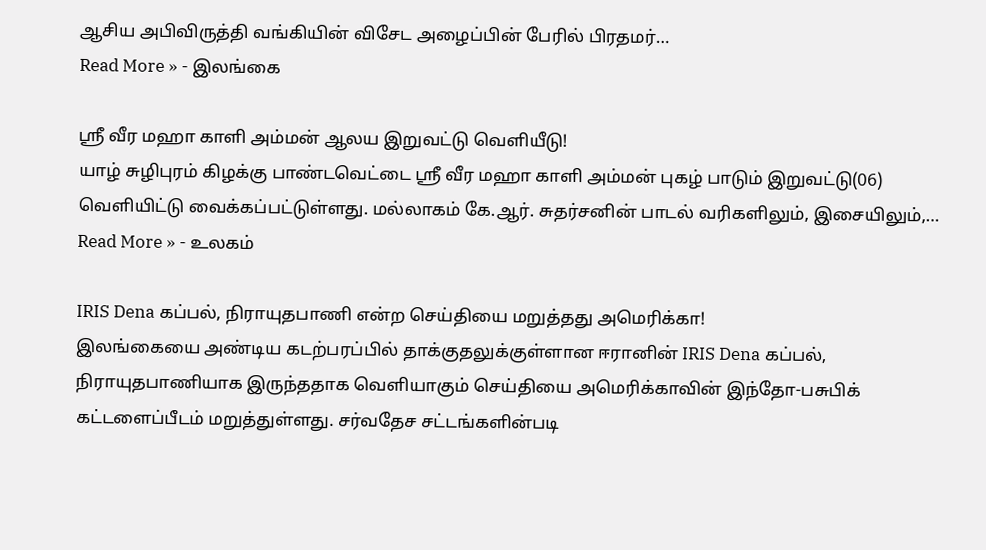ஆசிய அபிவிருத்தி வங்கியின் விசேட அழைப்பின் பேரில் பிரதமர்…
Read More » - இலங்கை

ஸ்ரீ வீர மஹா காளி அம்மன் ஆலய இறுவட்டு வெளியீடு!
யாழ் சுழிபுரம் கிழக்கு பாண்டவெட்டை ஸ்ரீ வீர மஹா காளி அம்மன் புகழ் பாடும் இறுவட்டு(06) வெளியிட்டு வைக்கப்பட்டுள்ளது. மல்லாகம் கே.ஆர். சுதர்சனின் பாடல் வரிகளிலும், இசையிலும்,…
Read More » - உலகம்

IRIS Dena கப்பல், நிராயுதபாணி என்ற செய்தியை மறுத்தது அமெரிக்கா!
இலங்கையை அண்டிய கடற்பரப்பில் தாக்குதலுக்குள்ளான ஈரானின் IRIS Dena கப்பல், நிராயுதபாணியாக இருந்ததாக வெளியாகும் செய்தியை அமெரிக்காவின் இந்தோ-பசுபிக் கட்டளைப்பீடம் மறுத்துள்ளது. சர்வதேச சட்டங்களின்படி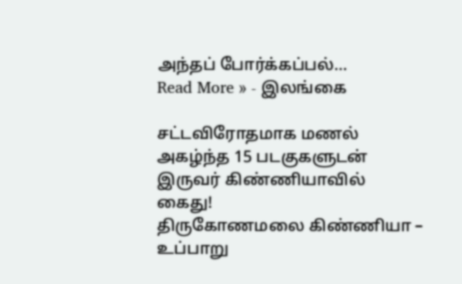அந்தப் போர்க்கப்பல்…
Read More » - இலங்கை

சட்டவிரோதமாக மணல் அகழ்ந்த 15 படகுகளுடன் இருவர் கிண்ணியாவில் கைது!
திருகோணமலை கிண்ணியா – உப்பாறு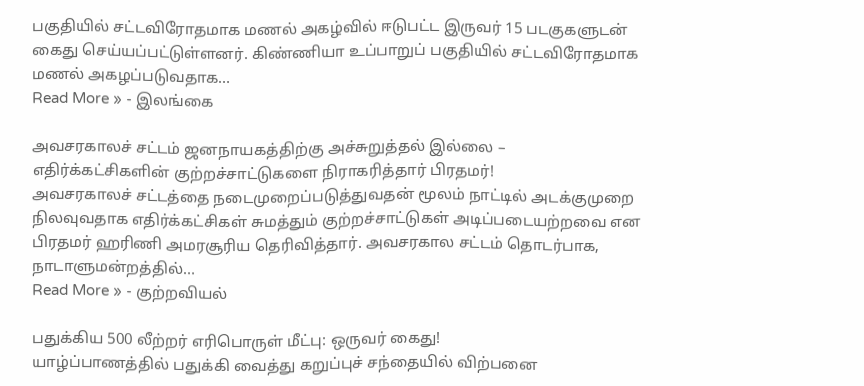பகுதியில் சட்டவிரோதமாக மணல் அகழ்வில் ஈடுபட்ட இருவர் 15 படகுகளுடன் கைது செய்யப்பட்டுள்ளனர். கிண்ணியா உப்பாறுப் பகுதியில் சட்டவிரோதமாக மணல் அகழப்படுவதாக…
Read More » - இலங்கை

அவசரகாலச் சட்டம் ஜனநாயகத்திற்கு அச்சுறுத்தல் இல்லை – எதிர்க்கட்சிகளின் குற்றச்சாட்டுகளை நிராகரித்தார் பிரதமர்!
அவசரகாலச் சட்டத்தை நடைமுறைப்படுத்துவதன் மூலம் நாட்டில் அடக்குமுறை நிலவுவதாக எதிர்க்கட்சிகள் சுமத்தும் குற்றச்சாட்டுகள் அடிப்படையற்றவை என பிரதமர் ஹரிணி அமரசூரிய தெரிவித்தார். அவசரகால சட்டம் தொடர்பாக, நாடாளுமன்றத்தில்…
Read More » - குற்றவியல்

பதுக்கிய 500 லீற்றர் எரிபொருள் மீட்பு: ஒருவர் கைது!
யாழ்ப்பாணத்தில் பதுக்கி வைத்து கறுப்புச் சந்தையில் விற்பனை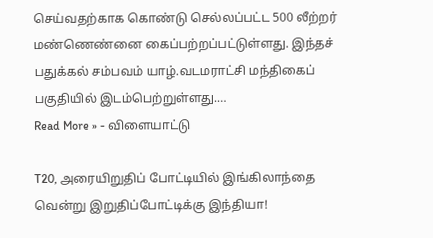செய்வதற்காக கொண்டு செல்லப்பட்ட 500 லீற்றர் மண்ணெண்னை கைப்பற்றப்பட்டுள்ளது. இந்தச் பதுக்கல் சம்பவம் யாழ்.வடமராட்சி மந்திகைப் பகுதியில் இடம்பெற்றுள்ளது.…
Read More » - விளையாட்டு

T20, அரையிறுதிப் போட்டியில் இங்கிலாந்தை வென்று இறுதிப்போட்டிக்கு இந்தியா!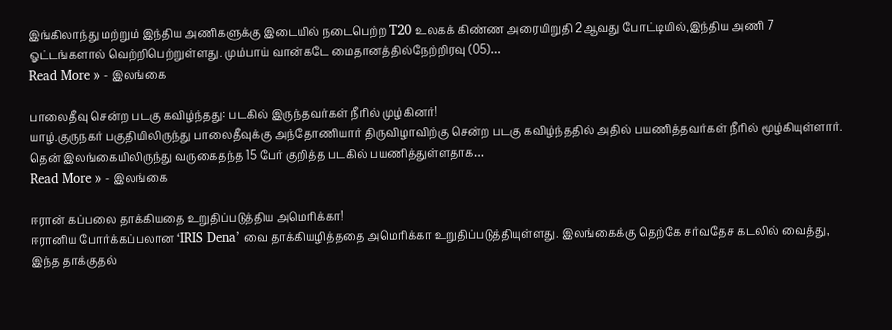இங்கிலாந்து மற்றும் இந்திய அணிகளுக்கு இடையில் நடைபெற்ற T20 உலகக் கிண்ண அரையிறுதி 2ஆவது போட்டியில்,இந்திய அணி 7 ஓட்டங்களால் வெற்றிபெற்றுள்ளது. மும்பாய் வான்கடே மைதானத்தில்நேற்றிரவு (05)…
Read More » - இலங்கை

பாலைதீவு சென்ற படகு கவிழ்ந்தது: படகில் இருந்தவர்கள் நீரில் முழ்கினர்!
யாழ்.குருநகர் பகுதியிலிருந்து பாலைதீவுக்கு அந்தோணியார் திருவிழாவிற்கு சென்ற படகு கவிழ்ந்ததில் அதில் பயணித்தவர்கள் நீரில் மூழ்கியுள்ளார். தென் இலங்கையிலிருந்து வருகைதந்த 15 பேர் குறித்த படகில் பயணித்துள்ளதாக…
Read More » - இலங்கை

ஈரான் கப்பலை தாக்கியதை உறுதிப்படுத்திய அமெரிக்கா!
ஈரானிய போர்க்கப்பலான ‘IRIS Dena’ வை தாக்கியழித்ததை அமெரிக்கா உறுதிப்படுத்தியுள்ளது. இலங்கைக்கு தெற்கே சர்வதேச கடலில் வைத்து, இந்த தாக்குதல்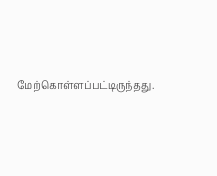மேற்கொள்ளப்பட்டிருந்தது.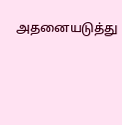அதனையடுத்து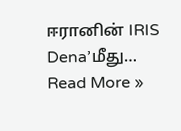ஈரானின் IRIS Dena’மீது…
Read More »